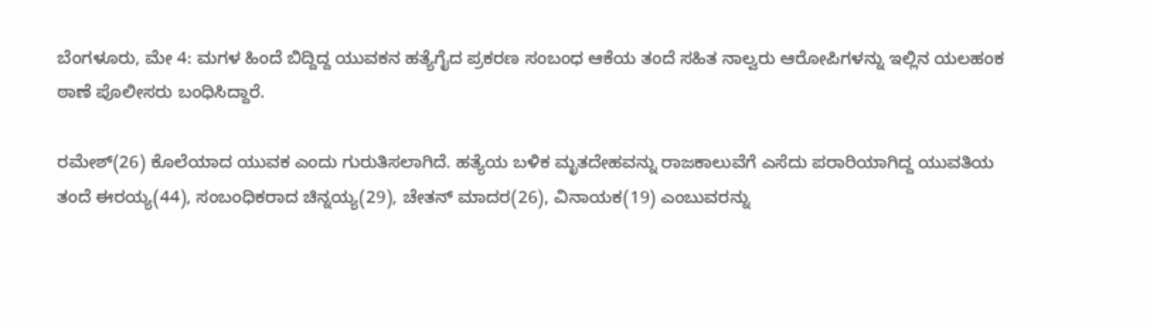ಬೆಂಗಳೂರು, ಮೇ 4: ಮಗಳ ಹಿಂದೆ ಬಿದ್ದಿದ್ದ ಯುವಕನ ಹತ್ಯೆಗೈದ ಪ್ರಕರಣ ಸಂಬಂಧ ಆಕೆಯ ತಂದೆ ಸಹಿತ ನಾಲ್ವರು ಆರೋಪಿಗಳನ್ನು ಇಲ್ಲಿನ ಯಲಹಂಕ ಠಾಣೆ ಪೊಲೀಸರು ಬಂಧಿಸಿದ್ದಾರೆ.

ರಮೇಶ್(26) ಕೊಲೆಯಾದ ಯುವಕ ಎಂದು ಗುರುತಿಸಲಾಗಿದೆ. ಹತ್ಯೆಯ ಬಳಿಕ ಮೃತದೇಹವನ್ನು ರಾಜಕಾಲುವೆಗೆ ಎಸೆದು ಪರಾರಿಯಾಗಿದ್ದ ಯುವತಿಯ ತಂದೆ ಈರಯ್ಯ(44), ಸಂಬಂಧಿಕರಾದ ಚಿನ್ನಯ್ಯ(29), ಚೇತನ್ ಮಾದರ(26), ವಿನಾಯಕ(19) ಎಂಬುವರನ್ನು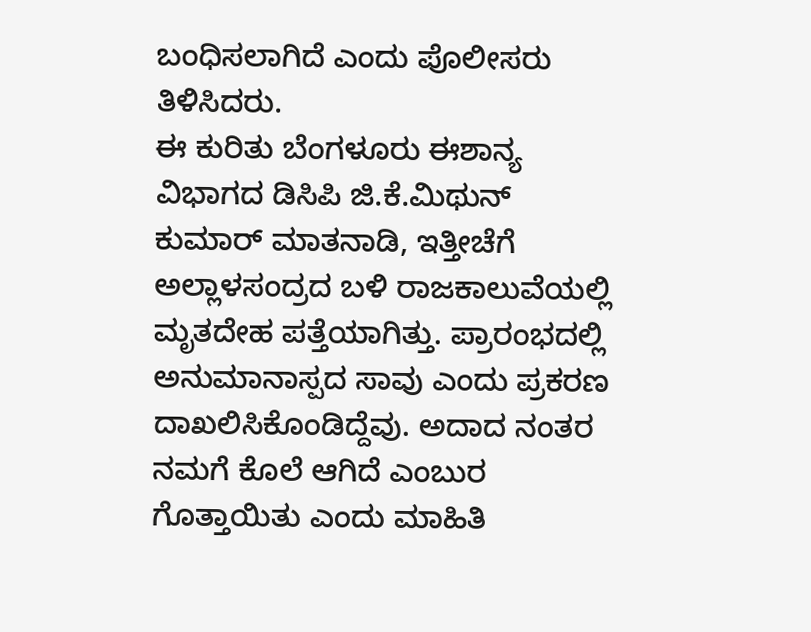ಬಂಧಿಸಲಾಗಿದೆ ಎಂದು ಪೊಲೀಸರು ತಿಳಿಸಿದರು.
ಈ ಕುರಿತು ಬೆಂಗಳೂರು ಈಶಾನ್ಯ ವಿಭಾಗದ ಡಿಸಿಪಿ ಜಿ.ಕೆ.ಮಿಥುನ್ ಕುಮಾರ್ ಮಾತನಾಡಿ, ಇತ್ತೀಚೆಗೆ ಅಲ್ಲಾಳಸಂದ್ರದ ಬಳಿ ರಾಜಕಾಲುವೆಯಲ್ಲಿ ಮೃತದೇಹ ಪತ್ತೆಯಾಗಿತ್ತು. ಪ್ರಾರಂಭದಲ್ಲಿ ಅನುಮಾನಾಸ್ಪದ ಸಾವು ಎಂದು ಪ್ರಕರಣ ದಾಖಲಿಸಿಕೊಂಡಿದ್ದೆವು. ಅದಾದ ನಂತರ ನಮಗೆ ಕೊಲೆ ಆಗಿದೆ ಎಂಬುರ ಗೊತ್ತಾಯಿತು ಎಂದು ಮಾಹಿತಿ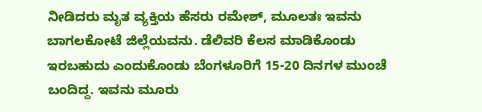ನೀಡಿದರು ಮೃತ ವ್ಯಕ್ತಿಯ ಹೆಸರು ರಮೇಶ್, ಮೂಲತಃ ಇವನು ಬಾಗಲಕೋಟೆ ಜಿಲ್ಲೆಯವನು. ಡೆಲಿವರಿ ಕೆಲಸ ಮಾಡಿಕೊಂಡು ಇರಬಹುದು ಎಂದುಕೊಂಡು ಬೆಂಗಳೂರಿಗೆ 15-20 ದಿನಗಳ ಮುಂಚೆ ಬಂದಿದ್ದ. ಇವನು ಮೂರು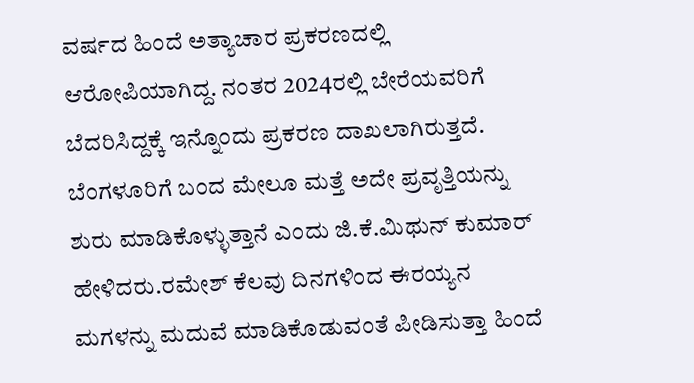ವರ್ಷದ ಹಿಂದೆ ಅತ್ಯಾಚಾರ ಪ್ರಕರಣದಲ್ಲಿ ಆರೋಪಿಯಾಗಿದ್ದ. ನಂತರ 2024ರಲ್ಲಿ ಬೇರೆಯವರಿಗೆ ಬೆದರಿಸಿದ್ದಕ್ಕೆ ಇನ್ನೊಂದು ಪ್ರಕರಣ ದಾಖಲಾಗಿರುತ್ತದೆ.
ಬೆಂಗಳೂರಿಗೆ ಬಂದ ಮೇಲೂ ಮತ್ತೆ ಅದೇ ಪ್ರವೃತ್ತಿಯನ್ನು ಶುರು ಮಾಡಿಕೊಳ್ಳುತ್ತಾನೆ ಎಂದು ಜಿ.ಕೆ.ಮಿಥುನ್ ಕುಮಾರ್ ಹೇಳಿದರು.ರಮೇಶ್ ಕೆಲವು ದಿನಗಳಿಂದ ಈರಯ್ಯನ ಮಗಳನ್ನು ಮದುವೆ ಮಾಡಿಕೊಡುವಂತೆ ಪೀಡಿಸುತ್ತಾ ಹಿಂದೆ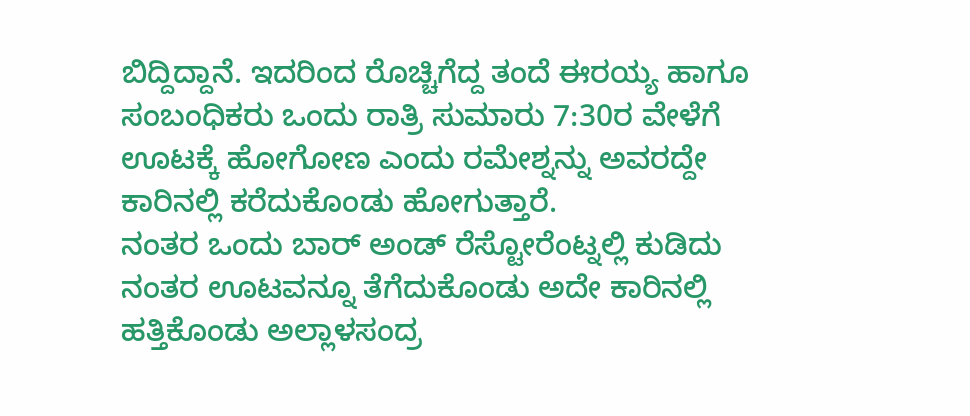ಬಿದ್ದಿದ್ದಾನೆ. ಇದರಿಂದ ರೊಚ್ಚಿಗೆದ್ದ ತಂದೆ ಈರಯ್ಯ ಹಾಗೂ ಸಂಬಂಧಿಕರು ಒಂದು ರಾತ್ರಿ ಸುಮಾರು 7:30ರ ವೇಳೆಗೆ ಊಟಕ್ಕೆ ಹೋಗೋಣ ಎಂದು ರಮೇಶ್ನನ್ನು ಅವರದ್ದೇ ಕಾರಿನಲ್ಲಿ ಕರೆದುಕೊಂಡು ಹೋಗುತ್ತಾರೆ.
ನಂತರ ಒಂದು ಬಾರ್ ಅಂಡ್ ರೆಸ್ಟೋರೆಂಟ್ನಲ್ಲಿ ಕುಡಿದು ನಂತರ ಊಟವನ್ನೂ ತೆಗೆದುಕೊಂಡು ಅದೇ ಕಾರಿನಲ್ಲಿ ಹತ್ತಿಕೊಂಡು ಅಲ್ಲಾಳಸಂದ್ರ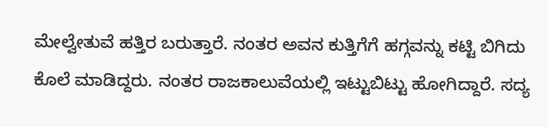ಮೇಲ್ವೇತುವೆ ಹತ್ತಿರ ಬರುತ್ತಾರೆ. ನಂತರ ಅವನ ಕುತ್ತಿಗೆಗೆ ಹಗ್ಗವನ್ನು ಕಟ್ಟಿ ಬಿಗಿದು ಕೊಲೆ ಮಾಡಿದ್ದರು. ನಂತರ ರಾಜಕಾಲುವೆಯಲ್ಲಿ ಇಟ್ಟುಬಿಟ್ಟು ಹೋಗಿದ್ದಾರೆ. ಸದ್ಯ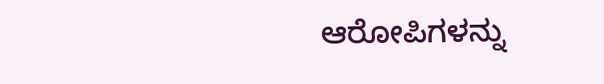ಆರೋಪಿಗಳನ್ನು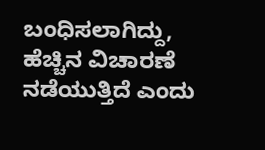ಬಂಧಿಸಲಾಗಿದ್ದು, ಹೆಚ್ಚಿನ ವಿಚಾರಣೆ ನಡೆಯುತ್ತಿದೆ ಎಂದು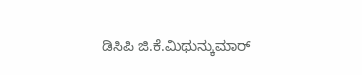ಡಿಸಿಪಿ ಜಿ.ಕೆ.ಮಿಥುನ್ಕುಮಾರ್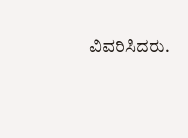ವಿವರಿಸಿದರು.